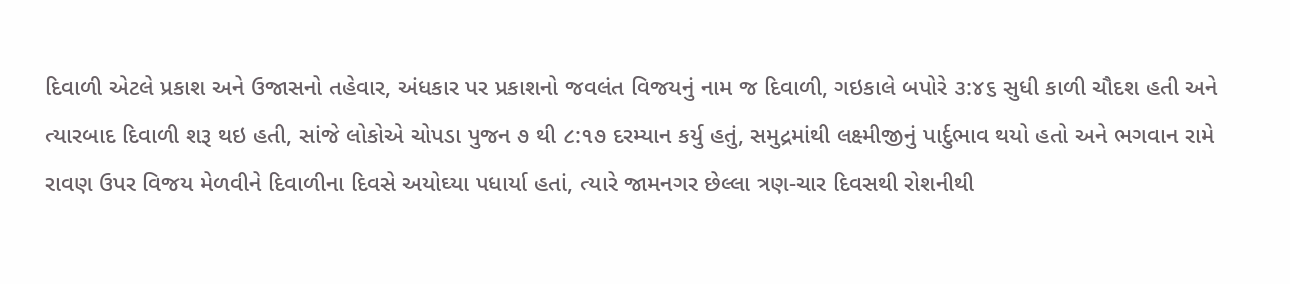દિવાળી એટલે પ્રકાશ અને ઉજાસનો તહેવાર, અંધકાર પર પ્રકાશનો જવલંત વિજયનું નામ જ દિવાળી, ગઇકાલે બપોરે ૩:૪૬ સુધી કાળી ચૌદશ હતી અને ત્યારબાદ દિવાળી શરૂ થઇ હતી, સાંજે લોકોએ ચોપડા પુજન ૭ થી ૮:૧૭ દરમ્યાન કર્યુ હતું, સમુદ્રમાંથી લક્ષ્મીજીનું પાર્દુભાવ થયો હતો અને ભગવાન રામે રાવણ ઉપર વિજય મેળવીને દિવાળીના દિવસે અયોઘ્યા પધાર્યા હતાં, ત્યારે જામનગર છેલ્લા ત્રણ-ચાર દિવસથી રોશનીથી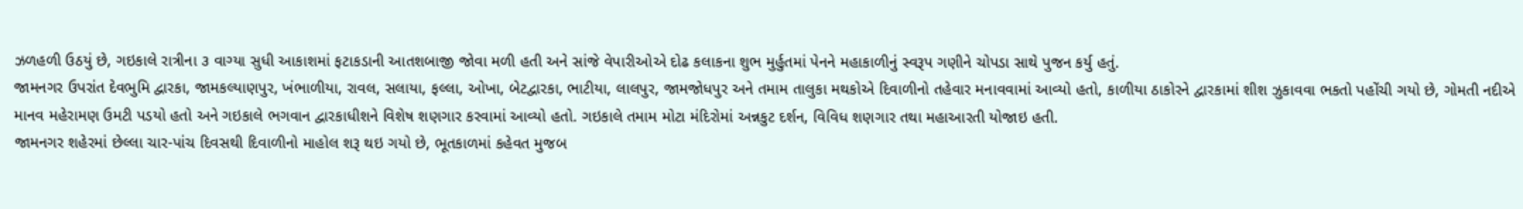ઝળહળી ઉઠયું છે, ગઇકાલે રાત્રીના ૩ વાગ્યા સુધી આકાશમાં ફટાકડાની આતશબાજી જોવા મળી હતી અને સાંજે વેપારીઓએ દોઢ કલાકના શુભ મુર્હુતમાં પેનને મહાકાળીનું સ્વરૂપ ગણીને ચોપડા સાથે પુજન કર્યુ હતું.
જામનગર ઉપરાંત દેવભુમિ દ્વારકા, જામકલ્યાણપુર, ખંભાળીયા, રાવલ, સલાયા, ફલ્લા, ઓખા, બેટદ્વારકા, ભાટીયા, લાલપુર, જામજોધપુર અને તમામ તાલુકા મથકોએ દિવાળીનો તહેવાર મનાવવામાં આવ્યો હતો, કાળીયા ઠાકોરને દ્વારકામાં શીશ ઝુકાવવા ભકતો પહોંચી ગયો છે, ગોમતી નદીએ માનવ મહેરામણ ઉમટી પડયો હતો અને ગઇકાલે ભગવાન દ્વારકાધીશને વિશેષ શણગાર કરવામાં આવ્યો હતો. ગઇકાલે તમામ મોટા મંદિરોમાં અન્નકુટ દર્શન, વિવિધ શણગાર તથા મહાઆરતી યોજાઇ હતી.
જામનગર શહેરમાં છેલ્લા ચાર-પાંચ દિવસથી દિવાળીનો માહોલ શરૂ થઇ ગયો છે, ભૂતકાળમાં કહેવત મુજબ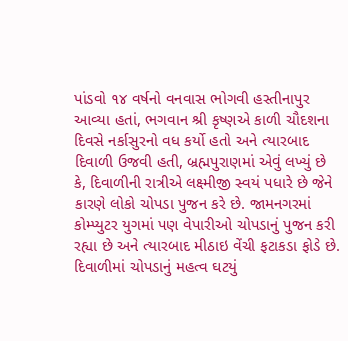પાંડવો ૧૪ વર્ષનો વનવાસ ભોગવી હસ્તીનાપુર આવ્યા હતાં, ભગવાન શ્રી કૃષ્ણએ કાળી ચૌદશના દિવસે નર્કાસુરનો વધ કર્યો હતો અને ત્યારબાદ દિવાળી ઉજવી હતી, બ્રહ્મપુરાણમાં એવું લખ્યું છે કે, દિવાળીની રાત્રીએ લક્ષ્મીજી સ્વયં પધારે છે જેને કારણે લોકો ચોપડા પુજન કરે છે. જામનગરમાં કોમ્પ્યુટર યુગમાં પણ વેપારીઓ ચોપડાનું પુજન કરી રહ્યા છે અને ત્યારબાદ મીઠાઇ વેંચી ફટાકડા ફોડે છે.
દિવાળીમાં ચોપડાનું મહત્વ ઘટયું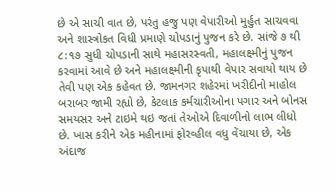છે એ સાચી વાત છે, પરંતુ હજુ પણ વેપારીઓ મુર્હુત સાચવવા અને શાસ્ત્રોકત વિધી પ્રમાણે ચોપડાનું પુજન કરે છે. સાંજે ૭ થી ૮:૧૭ સુધી ચોપડાની સાથે મહાસરસ્વતી, મહાલક્ષ્મીનું પુજન કરવામાં આવે છે અને મહાલક્ષ્મીની કૃપાથી વેપાર સવાયો થાય છે તેવી પણ એક કહેવત છે. જામનગર શહેરમાં ખરીદીનો માહોલ બરાબર જામી રહ્યો છે, કેટલાક કર્મચારીઓના પગાર અને બોનસ સમયસર અને ટાઇમે થઇ જતાં તેઓએ દિવાળીનો લાભ લીધો છે. ખાસ કરીને એક મહીનામાં ફોરવ્હીલ વધુ વેંચાયા છે, એક અંદાજ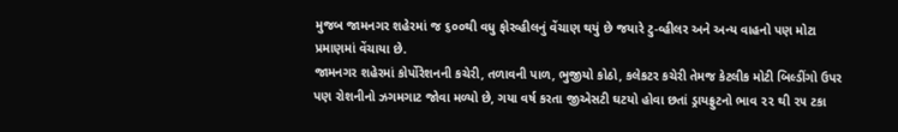મુજબ જામનગર શહેરમાં જ ૬૦૦થી વધુ ફોરવ્હીલનું વેંચાણ થયું છે જયારે ટુ-વ્હીલર અને અન્ય વાહનો પણ મોટા પ્રમાણમાં વેંચાયા છે.
જામનગર શહેરમાં કોર્પોરેશનની કચેરી, તળાવની પાળ, ભુજીયો કોઠો, કલેકટર કચેરી તેમજ કેટલીક મોટી બિલ્ડીંગો ઉપર પણ રોશનીનો ઝગમગાટ જોવા મળ્યો છે, ગયા વર્ષ કરતા જીએસટી ઘટયો હોવા છતાં ડ્રાયફ્રુટનો ભાવ ૨૨ થી ૨૫ ટકા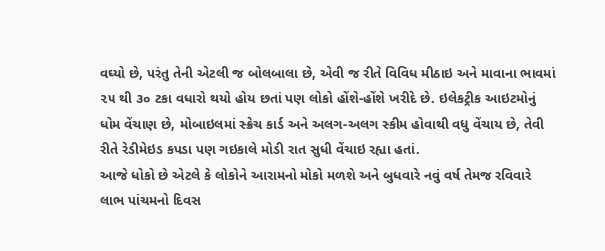વઘ્યો છે, પરંતુ તેની એટલી જ બોલબાલા છે, એવી જ રીતે વિવિધ મીઠાઇ અને માવાના ભાવમાં ૨૫ થી ૩૦ ટકા વધારો થયો હોય છતાં પણ લોકો હોંશે-હોંશે ખરીદે છે. ઇલેકટ્રીક આઇટમોનું ધોમ વેંચાણ છે, મોબાઇલમાં સ્ક્રેચ કાર્ડ અને અલગ-અલગ સ્કીમ હોવાથી વધુ વેંચાય છે, તેવી રીતે રેડીમેઇડ કપડા પણ ગઇકાલે મોડી રાત સુધી વેંચાઇ રહ્યા હતાં.
આજે ધોકો છે એટલે કે લોકોને આરામનો મોકો મળશે અને બુધવારે નવું વર્ષ તેમજ રવિવારે લાભ પાંચમનો દિવસ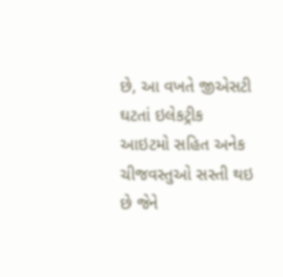છે, આ વખતે જીએસટી ઘટતાં ઇલેકટ્રીક આઇટમો સહિત અનેક ચીજવસ્તુઓ સસ્તી થઇ છે જેને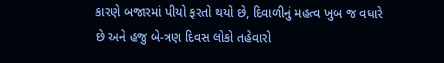કારણે બજારમાં પીયો ફરતો થયો છે, દિવાળીનું મહત્વ ખુબ જ વધારે છે અને હજુ બે-ત્રણ દિવસ લોકો તહેવારો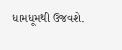ધામધૂમથી ઉજવશે.